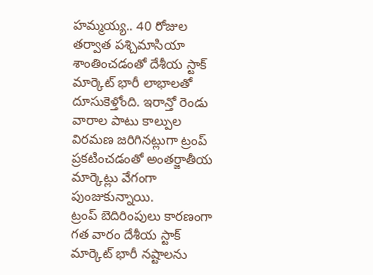హమ్మయ్య.. 40 రోజుల తర్వాత పశ్చిమాసియా శాంతించడంతో దేశీయ స్టాక్ మార్కెట్ భారీ లాభాలతో దూసుకెళ్తోంది. ఇరాన్తో రెండు వారాల పాటు కాల్పుల విరమణ జరిగినట్లుగా ట్రంప్ ప్రకటించడంతో అంతర్జాతీయ మార్కెట్లు వేగంగా పుంజుకున్నాయి.
ట్రంప్ బెదిరింపులు కారణంగా గత వారం దేశీయ స్టాక్ మార్కెట్ భారీ నష్టాలను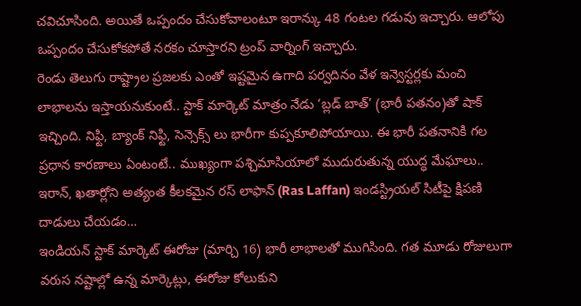చవిచూసింది. అయితే ఒప్పందం చేసుకోవాలంటూ ఇరాన్కు 48 గంటల గడువు ఇచ్చారు. ఆలోపు ఒప్పందం చేసుకోకపోతే నరకం చూస్తారని ట్రంప్ వార్నింగ్ ఇచ్చారు.
రెండు తెలుగు రాష్ట్రాల ప్రజలకు ఎంతో ఇష్టమైన ఉగాది పర్వదినం వేళ ఇన్వెస్టర్లకు మంచి లాభాలను ఇస్తాయనుకుంటే.. స్టాక్ మార్కెట్ మాత్రం నేడు ‘బ్లడ్ బాత్’ (భారీ పతనం)తో షాక్ ఇచ్చింది. నిఫ్టి, బ్యాంక్ నిఫ్టి, సెన్సెక్స్ లు భారీగా కుప్పకూలిపోయాయి. ఈ భారీ పతనానికి గల ప్రధాన కారణాలు ఏంటంటే.. ముఖ్యంగా పశ్చిమాసియాలో ముదురుతున్న యుద్ధ మేఘాలు.. ఇరాన్, ఖతార్లోని అత్యంత కీలకమైన రస్ లాఫాన్ (Ras Laffan) ఇండస్ట్రియల్ సిటీపై క్షిపణి దాడులు చేయడం…
ఇండియన్ స్టాక్ మార్కెట్ ఈరోజు (మార్చి 16) భారీ లాభాలతో ముగిసింది. గత మూడు రోజులుగా వరుస నష్టాల్లో ఉన్న మార్కెట్లు, ఈరోజు కోలుకుని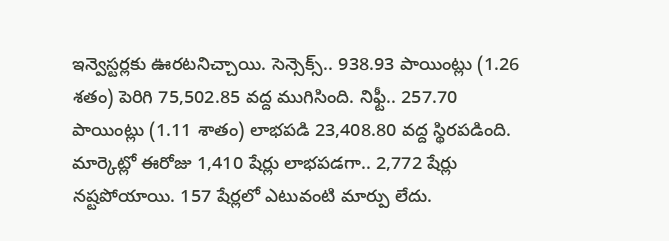ఇన్వెస్టర్లకు ఊరటనిచ్చాయి. సెన్సెక్స్.. 938.93 పాయింట్లు (1.26 శతం) పెరిగి 75,502.85 వద్ద ముగిసింది. నిఫ్టీ.. 257.70 పాయింట్లు (1.11 శాతం) లాభపడి 23,408.80 వద్ద స్థిరపడింది. మార్కెట్లో ఈరోజు 1,410 షేర్లు లాభపడగా.. 2,772 షేర్లు నష్టపోయాయి. 157 షేర్లలో ఎటువంటి మార్పు లేదు.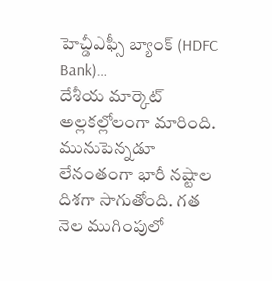హెచ్డీఎఫ్సీ బ్యాంక్ (HDFC Bank)…
దేశీయ మార్కెట్ అల్లకల్లోలంగా మారింది. మునుపెన్నడూ లేనంతంగా భారీ నష్టాల దిశగా సాగుతోంది. గత నెల ముగింపులో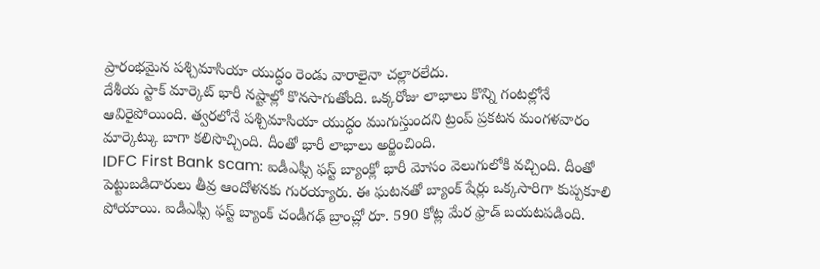ప్రారంభమైన పశ్చిమాసియా యుద్ధం రెండు వారాలైనా చల్లారలేదు.
దేశీయ స్టాక్ మార్కెట్ భారీ నష్టాల్లో కొనసాగుతోంది. ఒక్కరోజు లాభాలు కొన్ని గంటల్లోనే ఆవిరైపోయింది. త్వరలోనే పశ్చిమాసియా యుద్ధం ముగుస్తుందని ట్రంప్ ప్రకటన మంగళవారం మార్కెట్కు బాగా కలిసొచ్చింది. దీంతో భారీ లాభాలు అర్జించింది.
IDFC First Bank scam: ఐడీఎఫ్సీ ఫస్ట్ బ్యాంక్లో భారీ మోసం వెలుగులోకి వచ్చింది. దీంతో పెట్టుబడిదారులు తీవ్ర ఆందోళనకు గురయ్యారు. ఈ ఘటనతో బ్యాంక్ షేర్లు ఒక్కసారిగా కుప్పకూలి పోయాయి. ఐడీఎఫ్సీ ఫస్ట్ బ్యాంక్ చండీగఢ్ బ్రాంచ్లో రూ. 590 కోట్ల మేర ఫ్రాడ్ బయటపడింది.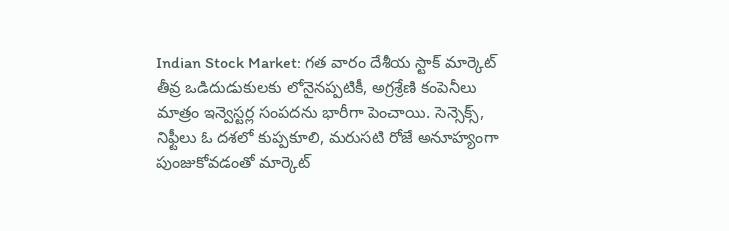Indian Stock Market: గత వారం దేశీయ స్టాక్ మార్కెట్ తీవ్ర ఒడిదుడుకులకు లోనైనప్పటికీ, అగ్రశ్రేణి కంపెనీలు మాత్రం ఇన్వెస్టర్ల సంపదను భారీగా పెంచాయి. సెన్సెక్స్, నిఫ్టీలు ఓ దశలో కుప్పకూలి, మరుసటి రోజే అనూహ్యంగా పుంజుకోవడంతో మార్కెట్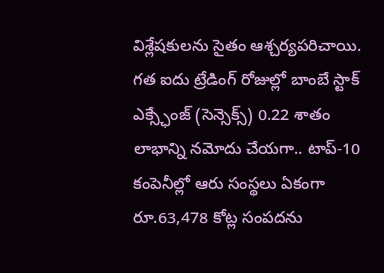విశ్లేషకులను సైతం ఆశ్చర్యపరిచాయి. గత ఐదు ట్రేడింగ్ రోజుల్లో బాంబే స్టాక్ ఎక్స్ఛేంజ్ (సెన్సెక్స్) 0.22 శాతం లాభాన్ని నమోదు చేయగా.. టాప్-10 కంపెనీల్లో ఆరు సంస్థలు ఏకంగా రూ.63,478 కోట్ల సంపదను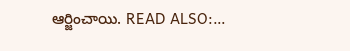ఆర్జించాయి. READ ALSO:…